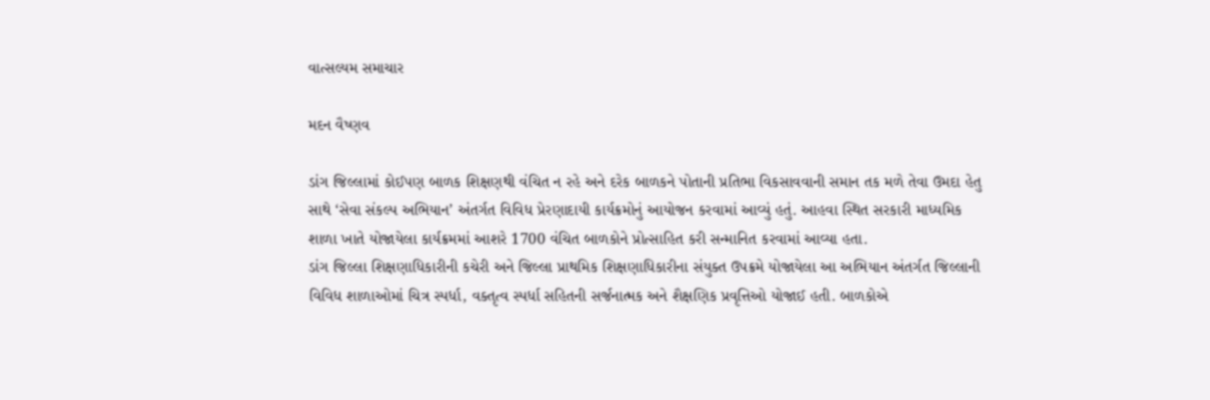વાત્સલ્યમ સમાચાર

મદન વૈષ્ણવ

ડાંગ જિલ્લામાં કોઈપણ બાળક શિક્ષણથી વંચિત ન રહે અને દરેક બાળકને પોતાની પ્રતિભા વિકસાવવાની સમાન તક મળે તેવા ઉમદા હેતુ સાથે ‘સેવા સંકલ્પ અભિયાન’ અંતર્ગત વિવિધ પ્રેરણાદાયી કાર્યક્રમોનું આયોજન કરવામાં આવ્યું હતું. આહવા સ્થિત સરકારી માધ્યમિક શાળા ખાતે યોજાયેલા કાર્યક્રમમાં આશરે 1700 વંચિત બાળકોને પ્રોત્સાહિત કરી સન્માનિત કરવામાં આવ્યા હતા.
ડાંગ જિલ્લા શિક્ષણાધિકારીની કચેરી અને જિલ્લા પ્રાથમિક શિક્ષણાધિકારીના સંયુક્ત ઉપક્રમે યોજાયેલા આ અભિયાન અંતર્ગત જિલ્લાની વિવિધ શાળાઓમાં ચિત્ર સ્પર્ધા, વક્તૃત્વ સ્પર્ધા સહિતની સર્જનાત્મક અને શૈક્ષણિક પ્રવૃત્તિઓ યોજાઈ હતી. બાળકોએ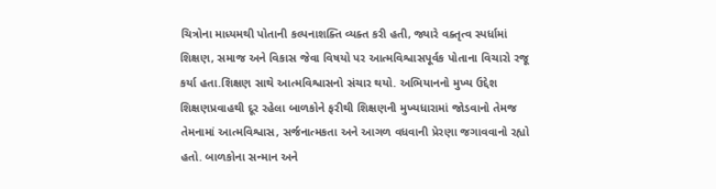ચિત્રોના માધ્યમથી પોતાની કલ્પનાશક્તિ વ્યક્ત કરી હતી, જ્યારે વક્તૃત્વ સ્પર્ધામાં શિક્ષણ, સમાજ અને વિકાસ જેવા વિષયો પર આત્મવિશ્વાસપૂર્વક પોતાના વિચારો રજૂ કર્યા હતા.શિક્ષણ સાથે આત્મવિશ્વાસનો સંચાર થયો. અભિયાનનો મુખ્ય ઉદ્દેશ શિક્ષણપ્રવાહથી દૂર રહેલા બાળકોને ફરીથી શિક્ષણની મુખ્યધારામાં જોડવાનો તેમજ તેમનામાં આત્મવિશ્વાસ, સર્જનાત્મકતા અને આગળ વધવાની પ્રેરણા જગાવવાનો રહ્યો હતો. બાળકોના સન્માન અને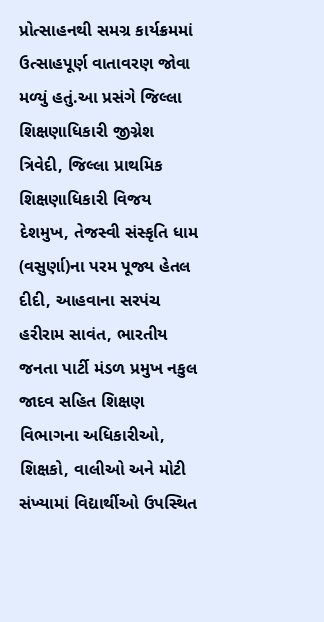પ્રોત્સાહનથી સમગ્ર કાર્યક્રમમાં ઉત્સાહપૂર્ણ વાતાવરણ જોવા મળ્યું હતું.આ પ્રસંગે જિલ્લા શિક્ષણાધિકારી જીગ્નેશ ત્રિવેદી, જિલ્લા પ્રાથમિક શિક્ષણાધિકારી વિજય દેશમુખ, તેજસ્વી સંસ્કૃતિ ધામ (વસુર્ણા)ના પરમ પૂજ્ય હેતલ દીદી, આહવાના સરપંચ હરીરામ સાવંત, ભારતીય જનતા પાર્ટી મંડળ પ્રમુખ નકુલ જાદવ સહિત શિક્ષણ વિભાગના અધિકારીઓ, શિક્ષકો, વાલીઓ અને મોટી સંખ્યામાં વિદ્યાર્થીઓ ઉપસ્થિત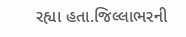રહ્યા હતા.જિલ્લાભરની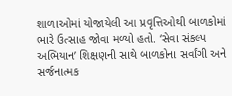શાળાઓમાં યોજાયેલી આ પ્રવૃત્તિઓથી બાળકોમાં ભારે ઉત્સાહ જોવા મળ્યો હતો. ‘સેવા સંકલ્પ અભિયાન’ શિક્ષણની સાથે બાળકોના સર્વાંગી અને સર્જનાત્મક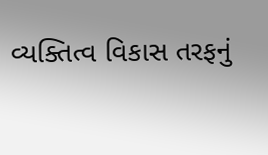વ્યક્તિત્વ વિકાસ તરફનું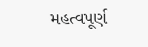મહત્વપૂર્ણ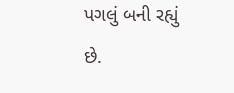પગલું બની રહ્યું છે.